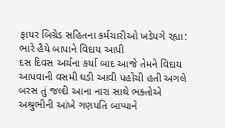ફાયર બિગ્રેડ સહિતના કર્મચારીઓ ખડેપગે રહ્યા: ભારે હૈયે બાપાને વિદાય આપી
દસ દિવસ અર્ચના કર્યા બાદ આજે તેમને વિદાય આપવાની વસમી ઘડી આવી પહોંચી હતી અગલે બરસ તું જલ્દી આના નારા સાથે ભક્તોએ અશ્રુભીની આંખે ગણપતિ બાપ્પાને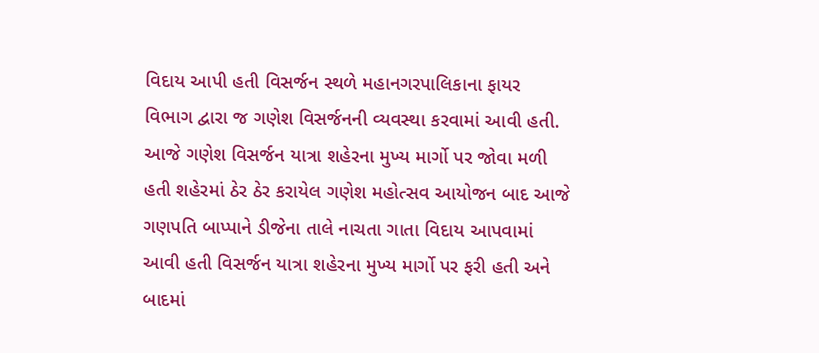વિદાય આપી હતી વિસર્જન સ્થળે મહાનગરપાલિકાના ફાયર વિભાગ દ્વારા જ ગણેશ વિસર્જનની વ્યવસ્થા કરવામાં આવી હતી.
આજે ગણેશ વિસર્જન યાત્રા શહેરના મુખ્ય માર્ગો પર જોવા મળી હતી શહેરમાં ઠેર ઠેર કરાયેલ ગણેશ મહોત્સવ આયોજન બાદ આજે ગણપતિ બાપ્પાને ડીજેના તાલે નાચતા ગાતા વિદાય આપવામાં આવી હતી વિસર્જન યાત્રા શહેરના મુખ્ય માર્ગો પર ફરી હતી અને બાદમાં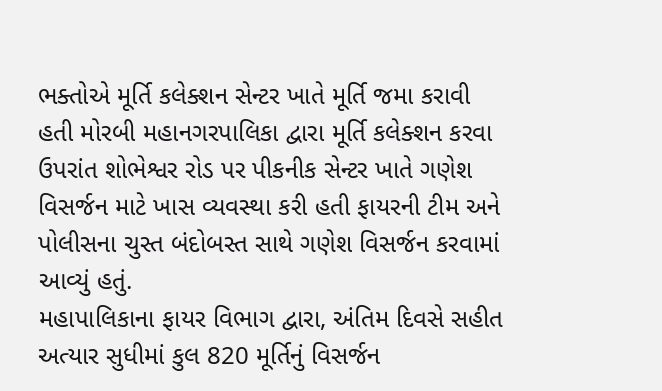ભક્તોએ મૂર્તિ કલેક્શન સેન્ટર ખાતે મૂર્તિ જમા કરાવી હતી મોરબી મહાનગરપાલિકા દ્વારા મૂર્તિ કલેક્શન કરવા ઉપરાંત શોભેશ્વર રોડ પર પીકનીક સેન્ટર ખાતે ગણેશ વિસર્જન માટે ખાસ વ્યવસ્થા કરી હતી ફાયરની ટીમ અને પોલીસના ચુસ્ત બંદોબસ્ત સાથે ગણેશ વિસર્જન કરવામાં આવ્યું હતું.
મહાપાલિકાના ફાયર વિભાગ દ્વારા, અંતિમ દિવસે સહીત અત્યાર સુધીમાં કુલ 820 મૂર્તિનું વિસર્જન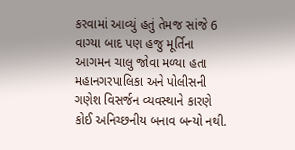કરવામાં આવ્યું હતું તેમજ સાંજે 6 વાગ્યા બાદ પણ હજુ મૂર્તિના આગમન ચાલુ જોવા મળ્યા હતા મહાનગરપાલિકા અને પોલીસની ગણેશ વિસર્જન વ્યવસ્થાને કારણે કોઈ અનિચ્છનીય બનાવ બન્યો નથી.